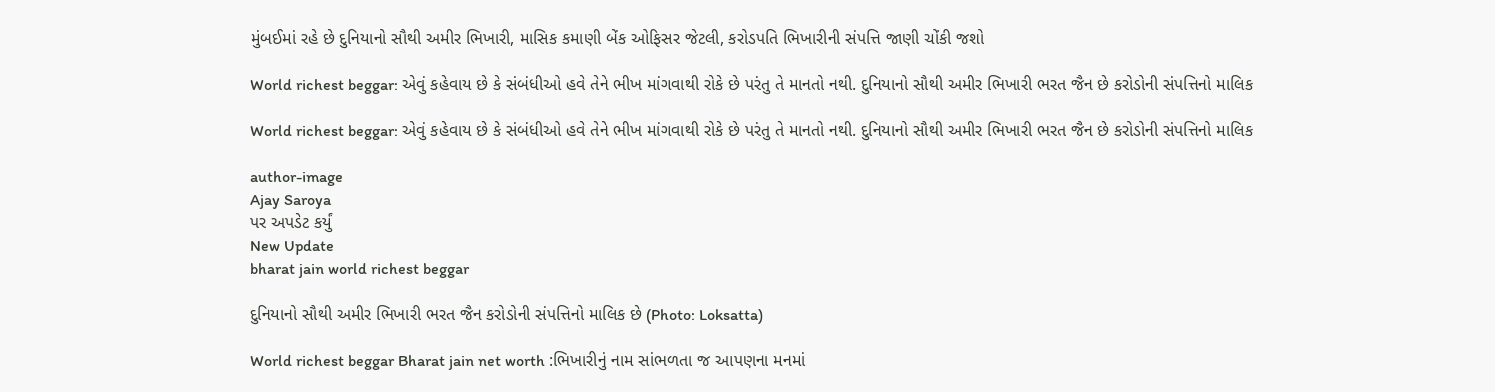મુંબઈમાં રહે છે દુનિયાનો સૌથી અમીર ભિખારી, માસિક કમાણી બેંક ઓફિસર જેટલી, કરોડપતિ ભિખારીની સંપત્તિ જાણી ચોંકી જશો

World richest beggar: એવું કહેવાય છે કે સંબંધીઓ હવે તેને ભીખ માંગવાથી રોકે છે પરંતુ તે માનતો નથી. દુનિયાનો સૌથી અમીર ભિખારી ભરત જૈન છે કરોડોની સંપત્તિનો માલિક

World richest beggar: એવું કહેવાય છે કે સંબંધીઓ હવે તેને ભીખ માંગવાથી રોકે છે પરંતુ તે માનતો નથી. દુનિયાનો સૌથી અમીર ભિખારી ભરત જૈન છે કરોડોની સંપત્તિનો માલિક

author-image
Ajay Saroya
પર અપડેટ કર્યું
New Update
bharat jain world richest beggar

દુનિયાનો સૌથી અમીર ભિખારી ભરત જૈન કરોડોની સંપત્તિનો માલિક છે (Photo: Loksatta)

World richest beggar Bharat jain net worth :ભિખારીનું નામ સાંભળતા જ આપણના મનમાં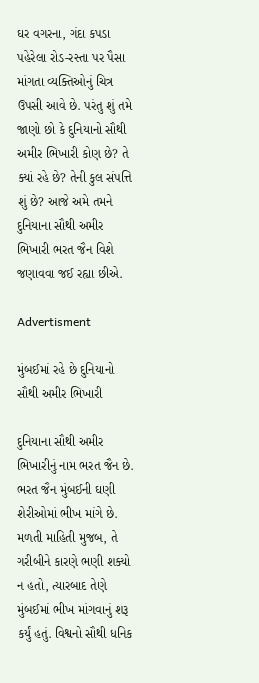ઘર વગરના, ગંદા કપડા પહેરેલા રોડ-રસ્તા પર પૈસા માંગતા વ્યક્તિઓનું ચિત્ર ઉપસી આવે છે. પરંતુ શું તમે જાણો છો કે દુનિયાનો સૌથી અમીર ભિખારી કોણ છે? તે ક્યાં રહે છે? તેની કુલ સંપત્તિ શું છે? આજે અમે તમને દુનિયાના સૌથી અમીર ભિખારી ભરત જૈન વિશે જણાવવા જઈ રહ્યા છીએ.

Advertisment

મુંબઈમાં રહે છે દુનિયાનો સૌથી અમીર ભિખારી

દુનિયાના સૌથી અમીર ભિખારીનું નામ ભરત જૈન છે. ભરત જૈન મુંબઈની ઘણી શેરીઓમાં ભીખ માંગે છે. મળતી માહિતી મુજબ, તે ગરીબીને કારણે ભણી શક્યો ન હતો, ત્યારબાદ તેણે મુંબઈમાં ભીખ માંગવાનું શરૂ કર્યું હતું. વિશ્વનો સૌથી ધનિક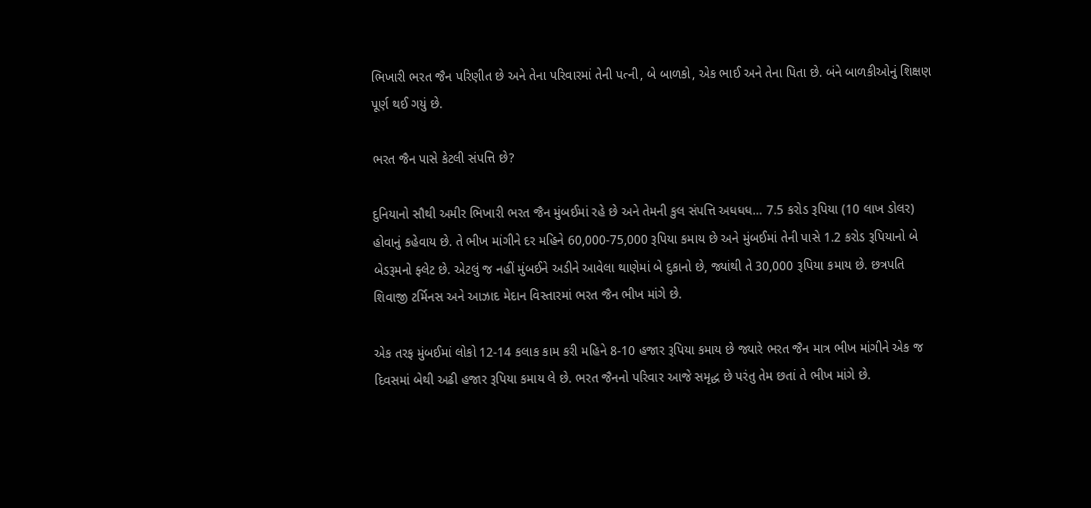ભિખારી ભરત જૈન પરિણીત છે અને તેના પરિવારમાં તેની પત્ની, બે બાળકો, એક ભાઈ અને તેના પિતા છે. બંને બાળકીઓનું શિક્ષણ પૂર્ણ થઈ ગયું છે.

ભરત જૈન પાસે કેટલી સંપત્તિ છે?

દુનિયાનો સૌથી અમીર ભિખારી ભરત જૈન મુંબઈમાં રહે છે અને તેમની કુલ સંપત્તિ અધધધ… 7.5 કરોડ રૂપિયા (10 લાખ ડોલર) હોવાનું કહેવાય છે. તે ભીખ માંગીને દર મહિને 60,000-75,000 રૂપિયા કમાય છે અને મુંબઈમાં તેની પાસે 1.2 કરોડ રૂપિયાનો બે બેડરૂમનો ફ્લેટ છે. એટલું જ નહીં મુંબઈને અડીને આવેલા થાણેમાં બે દુકાનો છે, જ્યાંથી તે 30,000 રૂપિયા કમાય છે. છત્રપતિ શિવાજી ટર્મિનસ અને આઝાદ મેદાન વિસ્તારમાં ભરત જૈન ભીખ માંગે છે.

એક તરફ મુંબઈમાં લોકો 12-14 કલાક કામ કરી મહિને 8-10 હજાર રૂપિયા કમાય છે જ્યારે ભરત જૈન માત્ર ભીખ માંગીને એક જ દિવસમાં બેથી અઢી હજાર રૂપિયા કમાય લે છે. ભરત જૈનનો પરિવાર આજે સમૃદ્ધ છે પરંતુ તેમ છતાં તે ભીખ માંગે છે.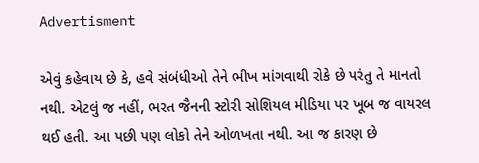Advertisment

એવું કહેવાય છે કે, હવે સંબંધીઓ તેને ભીખ માંગવાથી રોકે છે પરંતુ તે માનતો નથી. એટલું જ નહીં, ભરત જૈનની સ્ટોરી સોશિયલ મીડિયા પર ખૂબ જ વાયરલ થઈ હતી. આ પછી પણ લોકો તેને ઓળખતા નથી. આ જ કારણ છે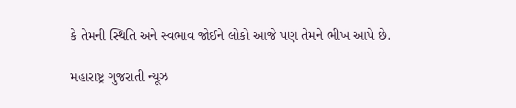કે તેમની સ્થિતિ અને સ્વભાવ જોઈને લોકો આજે પણ તેમને ભીખ આપે છે.

મહારાષ્ટ્ર ગુજરાતી ન્યૂઝ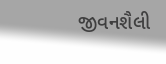જીવનશૈલી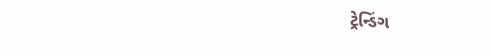ટ્રેન્ડિંગ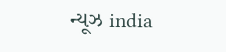ન્યૂઝ india